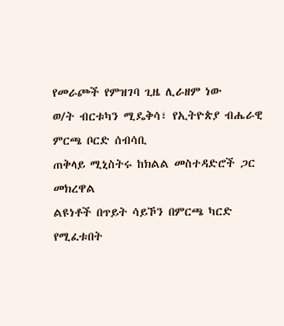የመራጮች የምዝገባ ጊዜ ሊራዘም ነው
ወ/ት ብርቱካን ሚዴቅሳ፣ የኢትዮጵያ ብሔራዊ ምርጫ ቦርድ ሰብሳቢ
ጠቅላይ ሚኒስትሩ ከክልል መስተዳድሮች ጋር መክረዋል
ልዩነቶች በጥይት ሳይኾን በምርጫ ካርድ የሚፈቱበት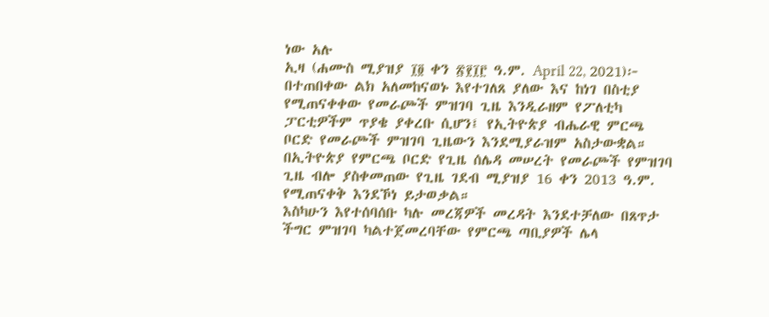ነው አሉ
ኢዛ (ሐሙስ ሚያዝያ ፲፬ ቀን ፳፻፲፫ ዓ.ም. April 22, 2021)፦ በተጠበቀው ልክ አለመከናወኑ እየተገለጸ ያለው እና ከነገ በስቲያ የሚጠናቀቀው የመራጮች ምዝገባ ጊዜ እንዲራዘም የፖለቲካ ፓርቲዎችም ጥያቄ ያቀረቡ ሲሆን፤ የኢትዮጵያ ብሔራዊ ምርጫ ቦርድ የመራጮች ምዝገባ ጊዜውን እንደሚያራዝም አስታውቋል።
በኢትዮጵያ የምርጫ ቦርድ የጊዜ ሰሌዳ መሠረት የመራጮች የምዝገባ ጊዜ ብሎ ያስቀመጠው የጊዜ ገደብ ሚያዝያ 16 ቀን 2013 ዓ.ም. የሚጠናቀቅ እንደኾነ ይታወቃል።
እስካሁን እየተሰባሰቡ ካሉ መረጃዎች መረዳት እንደተቻለው በጸጥታ ችግር ምዝገባ ካልተጀመረባቸው የምርጫ ጣቢያዎች ሌላ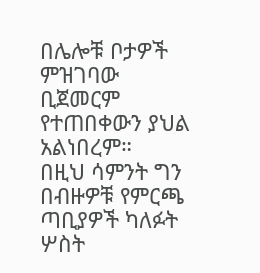በሌሎቹ ቦታዎች ምዝገባው ቢጀመርም የተጠበቀውን ያህል አልነበረም።
በዚህ ሳምንት ግን በብዙዎቹ የምርጫ ጣቢያዎች ካለፉት ሦስት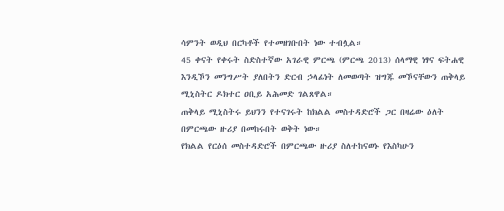ሳምንት ወዲህ በርካቶች የተመዘገቡበት ነው ተብሏል።
45 ቀናት የቀሩት ስድስተኛው አገራዊ ምርጫ (ምርጫ 2013) ሰላማዊ ነፃና ፍትሐዊ እንዲኾን መንግሥት ያለበትን ድርብ ኃላፊነት ለመወጣት ዝግጁ መኾናቸውን ጠቅላይ ሚኒስትር ዶክተር ዐቢይ አሕመድ ገልጸዋል።
ጠቅላይ ሚኒስትሩ ይህንን የተናገሩት ከክልል መስተዳድሮች ጋር በዛሬው ዕለት በምርጫው ዙሪያ በመከሩበት ወቅት ነው።
የክልል የርዕሰ መስተዳድሮች በምርጫው ዙሪያ ስለተከናወኑ የእስካሁን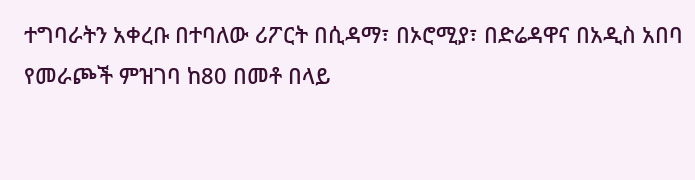ተግባራትን አቀረቡ በተባለው ሪፖርት በሲዳማ፣ በኦሮሚያ፣ በድሬዳዋና በአዲስ አበባ የመራጮች ምዝገባ ከ80 በመቶ በላይ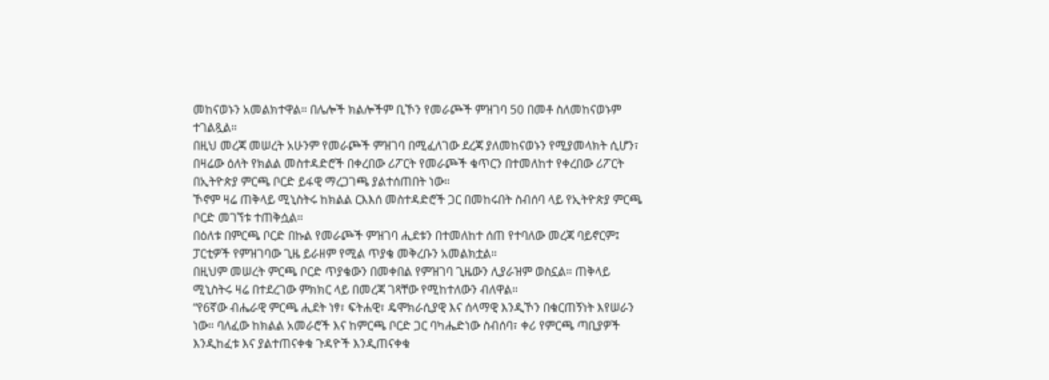መከናወኑን አመልክተዋል። በሌሎች ክልሎችም ቢኾን የመራጮች ምዝገባ 50 በመቶ ስለመከናወኑም ተገልጿል።
በዚህ መረጃ መሠረት አሁንም የመራጮች ምዝገባ በሚፈለገው ደረጃ ያለመከናወኑን የሚያመላክት ሲሆን፣ በዛሬው ዕለት የክልል መስተዳድሮች በቀረበው ሪፖርት የመራጮች ቁጥርን በተመለከተ የቀረበው ሪፖርት በኢትዮጵያ ምርጫ ቦርድ ይፋዊ ማረጋገጫ ያልተሰጠበት ነው።
ኾኖም ዛሬ ጠቅላይ ሚኒስትሩ ከክልል ርእእሰ መስተዳድሮች ጋር በመከሩበት ስብሰባ ላይ የኢትዮጵያ ምርጫ ቦርድ መገኘቱ ተጠቅሷል።
በዕለቱ በምርጫ ቦርድ በኩል የመራጮች ምዝገባ ሒደቱን በተመለከተ ሰጠ የተባለው መረጃ ባይኖርም፤ ፓርቲዎች የምዝገባው ጊዜ ይራዘም የሚል ጥያቄ መቅረቡን አመልክቷል።
በዚህም መሠረት ምርጫ ቦርድ ጥያቄውን በመቀበል የምዝገባ ጊዜውን ሊያራዝም ወስኗል። ጠቅላይ ሚኒስትሩ ዛሬ በተደረገው ምክክር ላይ በመረጃ ገጻቸው የሚከተለውን ብለዋል።
“የ6ኛው ብሔራዊ ምርጫ ሒደት ነፃ፣ ፍትሐዊ፣ ዴሞክራሲያዊ እና ሰላማዊ እንዲኾን በቁርጠኝነት እየሠራን ነው። ባለፈው ከክልል አመራሮች እና ከምርጫ ቦርድ ጋር ባካሔድነው ስብሰባ፣ ቀሪ የምርጫ ጣቢያዎች እንዲከፈቱ እና ያልተጠናቀቁ ጉዳዮች እንዲጠናቀቁ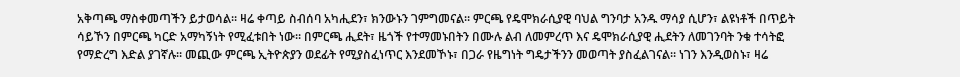አቅጣጫ ማስቀመጣችን ይታወሳል። ዛሬ ቀጣይ ስብሰባ አካሒደን፣ ክንውኑን ገምግመናል። ምርጫ የዴሞክራሲያዊ ባህል ግንባታ አንዱ ማሳያ ሲሆን፣ ልዩነቶች በጥይት ሳይኾን በምርጫ ካርድ አማካኝነት የሚፈቱበት ነው። በምርጫ ሒደት፣ ዜጎች የተማመኑበትን በሙሉ ልብ ለመምረጥ እና ዴሞክራሲያዊ ሒደትን ለመገንባት ንቁ ተሳትፎ የማድረግ እድል ያገኛሉ። መጪው ምርጫ ኢትዮጵያን ወደፊት የሚያስፈነጥር እንደመኾኑ፣ በጋራ የዜግነት ግዴታችንን መወጣት ያስፈልገናል። ነገን እንዲወስኑ፣ ዛሬ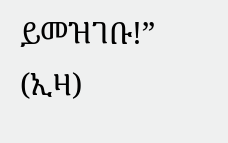ይመዝገቡ!” (ኢዛ)